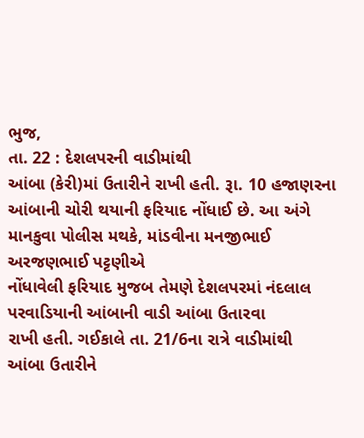ભુજ,
તા. 22 : દેશલપરની વાડીમાંથી
આંબા (કેરી)માં ઉતારીને રાખી હતી. રૂા. 10 હજાણરના
આંબાની ચોરી થયાની ફરિયાદ નોંધાઈ છે. આ અંગે માનકુવા પોલીસ મથકે, માંડવીના મનજીભાઈ અરજણભાઈ પટ્ટણીએ
નોંધાવેલી ફરિયાદ મુજબ તેમણે દેશલપરમાં નંદલાલ પરવાડિયાની આંબાની વાડી આંબા ઉતારવા
રાખી હતી. ગઈકાલે તા. 21/6ના રાત્રે વાડીમાંથી
આંબા ઉતારીને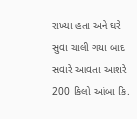રાખ્યા હતા અને ઘરે સુવા ચાલી ગયા બાદ સવારે આવતા આશરે 200 કિલો આંબા કિ.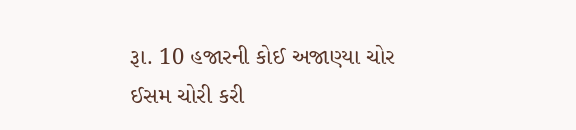રૂા. 10 હજારની કોઈ અજાણ્યા ચોર ઈસમ ચોરી કરી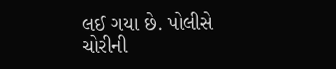લઈ ગયા છે. પોલીસે
ચોરીની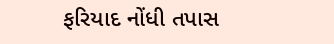ફરિયાદ નોંધી તપાસ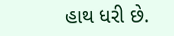હાથ ધરી છે.